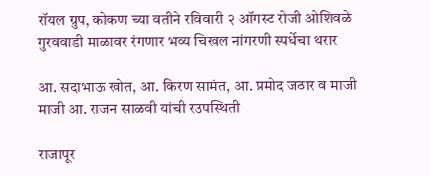रॉयल ग्रुप, कोकण च्या वतीने रविवारी २ ऑगस्ट रोजी ओशिवळे गुरववाडी माळावर रंगणार भव्य चिखल नांगरणी स्पर्धेचा थरार

आ. सदाभाऊ खोत, आ. किरण सामंत, आ. प्रमोद जठार व माजी माजी आ. राजन साळवी यांची रउपस्थिती

राजापूर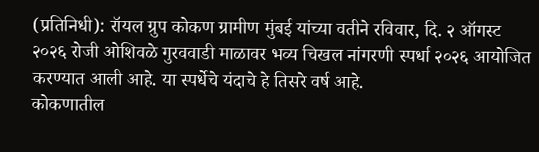(प्रतिनिधी): रॉयल ग्रुप कोकण ग्रामीण मुंबई यांच्या वतीने रविवार, दि. २ ऑगस्ट २०२६ रोजी ओशिवळे गुरववाडी माळावर भव्य चिखल नांगरणी स्पर्धा २०२६ आयोजित करण्यात आली आहे. या स्पर्धेचे यंदाचे हे तिसरे वर्ष आहे.
कोकणातील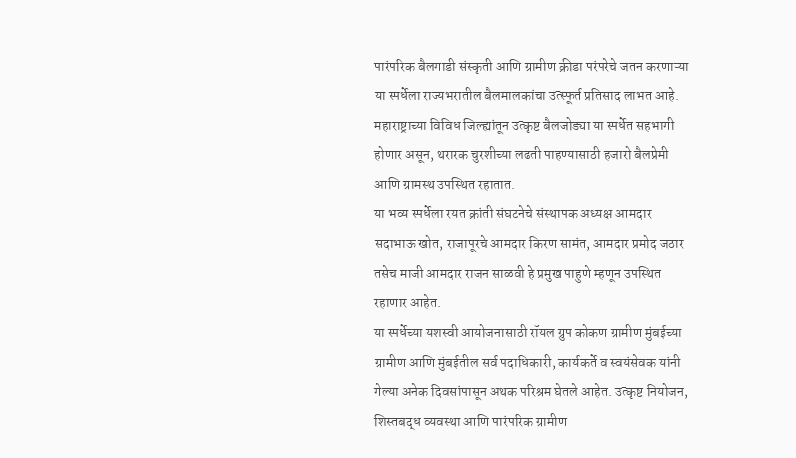पारंपरिक बैलगाडी संस्कृती आणि ग्रामीण क्रीडा परंपरेचे जतन करणाऱ्या या स्पर्धेला राज्यभरातील बैलमालकांचा उत्स्फूर्त प्रतिसाद लाभत आहे. महाराष्ट्राच्या विविध जिल्ह्यांतून उत्कृष्ट बैलजोड्या या स्पर्धेत सहभागी होणार असून, थरारक चुरशीच्या लढती पाहण्यासाठी हजारो बैलप्रेमी आणि ग्रामस्थ उपस्थित रहातात.
या भव्य स्पर्धेला रयत क्रांती संघटनेचे संस्थापक अध्यक्ष आमदार सदाभाऊ खोत, राजापूरचे आमदार किरण सामंत, आमदार प्रमोद जठार तसेच माजी आमदार राजन साळवी हे प्रमुख पाहुणे म्हणून उपस्थित रहाणार आहेत.
या स्पर्धेच्या यशस्वी आयोजनासाठी रॉयल ग्रुप कोकण ग्रामीण मुंबईच्या ग्रामीण आणि मुंबईतील सर्व पदाधिकारी, कार्यकर्ते व स्वयंसेवक यांनी गेल्या अनेक दिवसांपासून अथक परिश्रम घेतले आहेत. उत्कृष्ट नियोजन, शिस्तबद्ध व्यवस्था आणि पारंपरिक ग्रामीण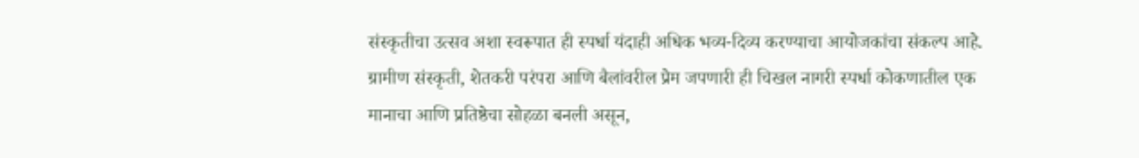संस्कृतीचा उत्सव अशा स्वरूपात ही स्पर्धा यंदाही अधिक भव्य-दिव्य करण्याचा आयोजकांचा संकल्प आहे.
ग्रामीण संस्कृती, शेतकरी परंपरा आणि बैलांवरील प्रेम जपणारी ही चिखल नागरी स्पर्धा कोकणातील एक मानाचा आणि प्रतिष्ठेचा सोहळा बनली असून,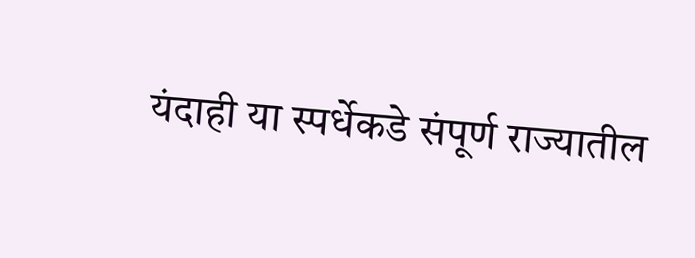यंदाही या स्पर्धेकडे संपूर्ण राज्यातील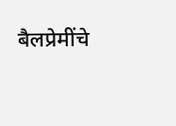बैलप्रेमींचे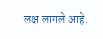लक्ष लागले आहे.